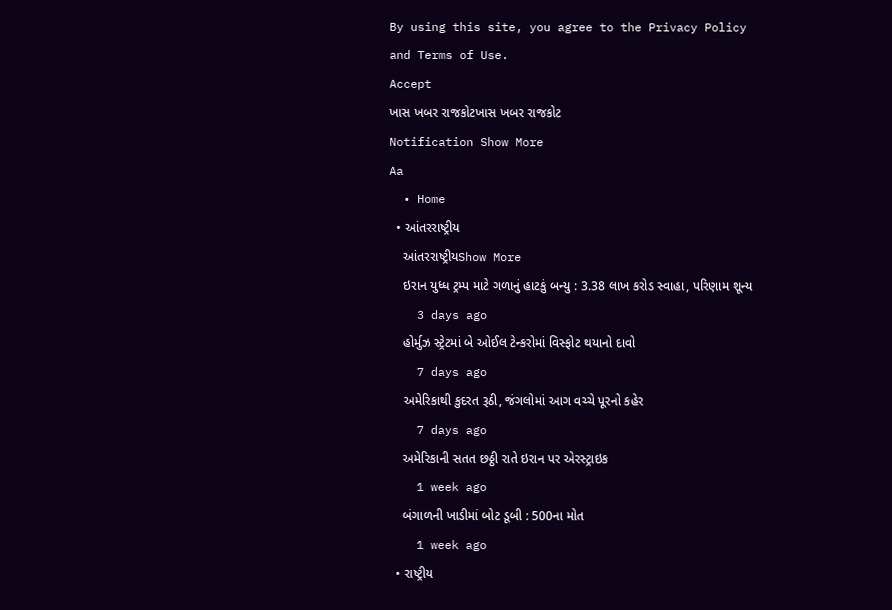By using this site, you agree to the Privacy Policy and Terms of Use.
Accept
ખાસ ખબર રાજકોટખાસ ખબર રાજકોટ
Notification Show More
Aa
  • Home
  • આંતરરાષ્ટ્રીય
    આંતરરાષ્ટ્રીયShow More
    ઇરાન યુધ્ધ ટ્રમ્પ માટે ગળાનું હાટકું બન્યુ : 3.38 લાખ કરોડ સ્વાહા, પરિણામ શૂન્ય
    3 days ago
    હોર્મુઝ સ્ટ્રેટમાં બે ઓઈલ ટેન્કરોમાં વિસ્ફોટ થયાનો દાવો
    7 days ago
    અમેરિકાથી કુદરત રૂઠી, જંગલોમાં આગ વચ્ચે પૂરનો કહેર
    7 days ago
    અમેરિકાની સતત છઠ્ઠી રાતે ઇરાન પર એરસ્ટ્રાઇક
    1 week ago
    બંગાળની ખાડીમાં બોટ ડૂબી : 500ના મોત
    1 week ago
  • રાષ્ટ્રીય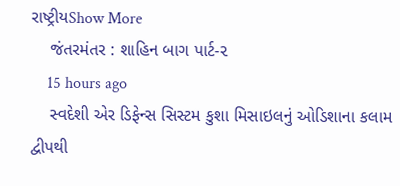રાષ્ટ્રીયShow More
    જંતરમંતર : શાહિન બાગ પાર્ટ-૨
    15 hours ago
    સ્વદેશી એર ડિફેન્સ સિસ્ટમ કુશા મિસાઇલનું ઓડિશાના કલામ દ્વીપથી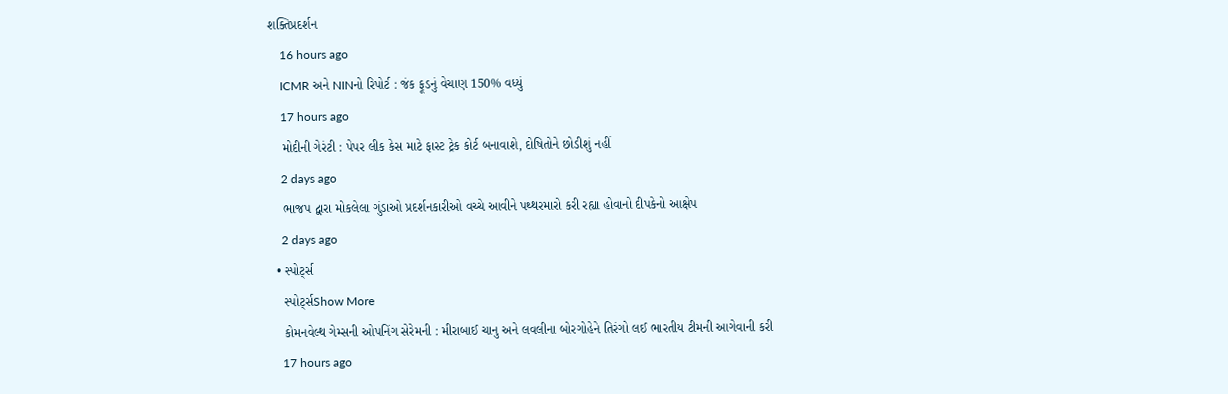શક્તિપ્રદર્શન
    16 hours ago
    ICMR અને NINનો રિપોર્ટ : જંક ફૂડનું વેચાણ 150% વધ્યું
    17 hours ago
    મોદીની ગેરંટી : પેપર લીક કેસ માટે ફાસ્ટ ટ્રેક કોર્ટ બનાવાશે, દોષિતોને છોડીશું નહીં
    2 days ago
    ભાજપ દ્વારા મોકલેલા ગુંડાઓ પ્રદર્શનકારીઓ વચ્ચે આવીને પથ્થરમારો કરી રહ્યા હોવાનો દીપકેનો આક્ષેપ
    2 days ago
  • સ્પોર્ટ્સ
    સ્પોર્ટ્સShow More
    કોમનવેલ્થ ગેમ્સની ઓપનિંગ સેરેમની : મીરાબાઈ ચાનુ અને લવલીના બોરગોહેને તિરંગો લઈ ભારતીય ટીમની આગેવાની કરી
    17 hours ago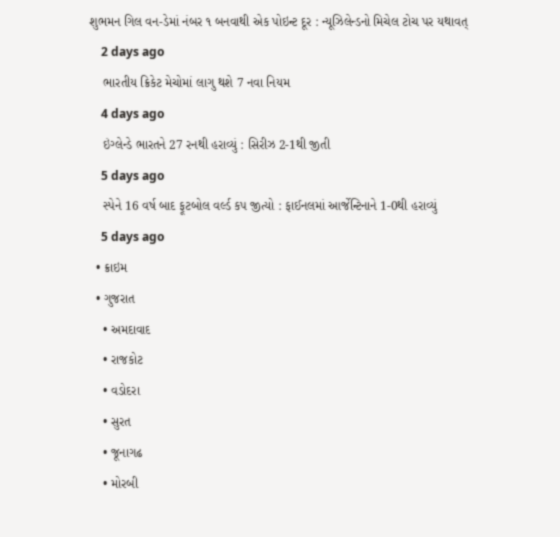શુભમન ગિલ વન-ડેમાં નંબર ૧ બનવાથી એક પોઇન્ટ દૂર : ન્યૂઝિલેન્ડનો મિચેલ ટોચ પર યથાવત્
    2 days ago
    ભારતીય ક્રિકેટ મેચોમાં લાગુ થશે 7 નવા નિયમ
    4 days ago
    ઇંગ્લેન્ડે ભારતને 27 રનથી હરાવ્યું : સિરીઝ 2-1થી જીતી
    5 days ago
    સ્પેને 16 વર્ષ બાદ ફૂટબોલ વર્લ્ડ કપ જીત્યો : ફાઈનલમાં આર્જેન્ટિનાને 1-0થી હરાવ્યું
    5 days ago
  • ક્રાઇમ
  • ગુજરાત
    • અમદાવાદ
    • રાજકોટ
    • વડોદરા
    • સુરત
    • જૂનાગઢ
    • મોરબી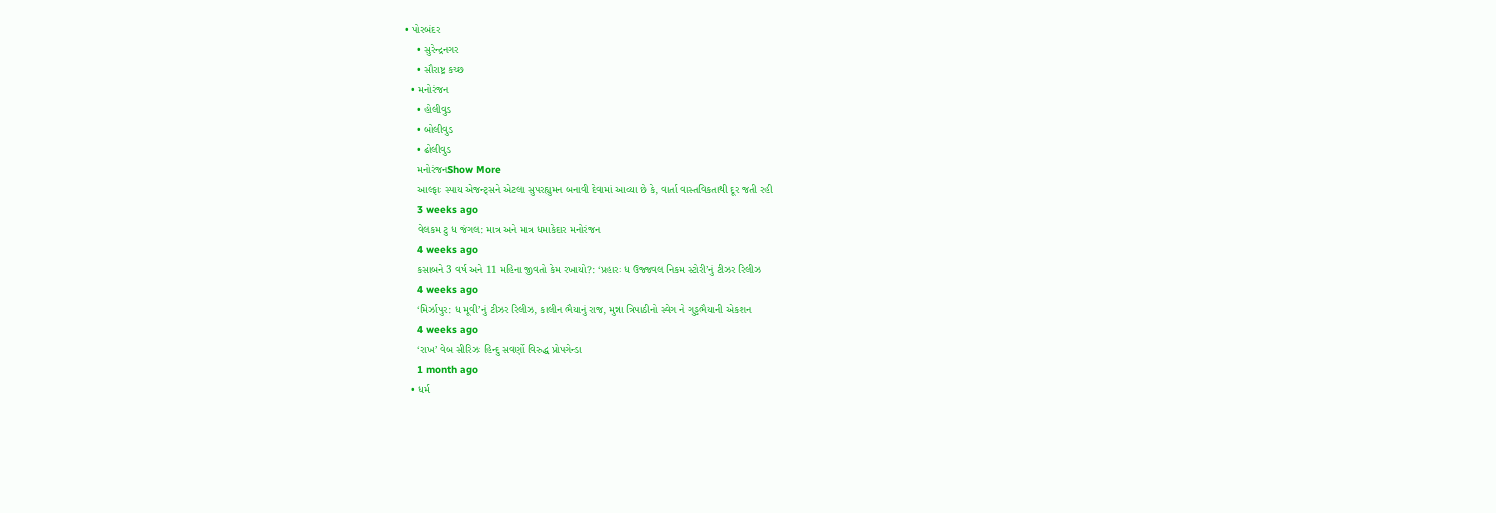• પોરબંદર
    • સુરેન્દ્રનગર
    • સૌરાષ્ટ્ર કચ્છ
  • મનોરંજન
    • હોલીવુડ
    • બોલીવુડ
    • ઢોલીવુડ
    મનોરંજનShow More
    આલ્ફાઃ સ્પાય એજન્ટ્સને એટલા સુપરહ્યુમન બનાવી દેવામાં આવ્યા છે કે, વાર્તા વાસ્તવિકતાથી દૂર જતી રહી
    3 weeks ago
    વેલકમ ટુ ધ જંગલ: માત્ર અને માત્ર ધમાકેદાર મનોરંજન
    4 weeks ago
    કસાબને 3 વર્ષ અને 11 મહિના જીવતો કેમ રખાયો?: ‘પ્રહારઃ ધ ઉજ્જવલ નિકમ સ્ટોરી’નું ટીઝર રિલીઝ
    4 weeks ago
    ‘મિર્ઝાપુર: ધ મૂવી’નું ટીઝર રિલીઝ, કાલીન ભૈયાનું રાજ, મુન્ના ત્રિપાઠીનો સ્વેગ ને ગુડ્ડભૈયાની એકશન
    4 weeks ago
    ‘રાખ’ વેબ સીરિઝઃ હિન્દુ સવર્ણો વિરુદ્ધ પ્રોપગેન્ડા
    1 month ago
  • ધર્મ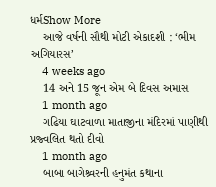ધર્મShow More
    આજે વર્ષની સૌથી મોટી એકાદશી : ‘ભીમ અગિયારસ’
    4 weeks ago
    14 અને 15 જૂન એમ બે દિવસ અમાસ
    1 month ago
    ગઢિયા ઘાટવાળા માતાજીના મંદિરમાં પાણીથી પ્રજ્વલિત થતો દીવો
    1 month ago
    બાબા બાગેશ્ર્વરની હનુમંત કથાના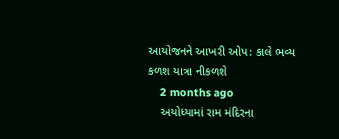આયોજનને આખરી ઓપ: કાલે ભવ્ય કળશ યાત્રા નીકળશે
    2 months ago
    અયોધ્યામાં રામ મંદિરના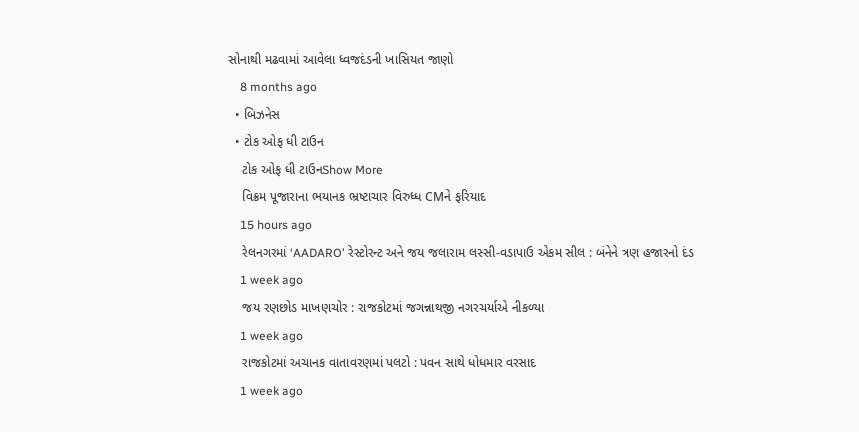સોનાથી મઢવામાં આવેલા ધ્વજદંડની ખાસિયત જાણો
    8 months ago
  • બિઝનેસ
  • ટોક ઓફ ધી ટાઉન
    ટોક ઓફ ધી ટાઉનShow More
    વિક્રમ પૂજારાના ભયાનક ભ્રષ્ટાચાર વિરુધ્ધ CMને ફરિયાદ
    15 hours ago
    રેલનગરમાં ‘AADARO’ રેસ્ટોરન્ટ અને જય જલારામ લસ્સી-વડાપાઉ એકમ સીલ : બંનેને ત્રણ હજારનો દંડ
    1 week ago
    જય રણછોડ માખણચોર : રાજકોટમાં જગન્નાથજી નગરચર્યાએ નીકળ્યા
    1 week ago
    રાજકોટમાં અચાનક વાતાવરણમાં પલટો : પવન સાથે ધોધમાર વરસાદ
    1 week ago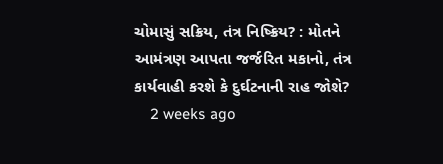ચોમાસું સક્રિય, તંત્ર નિષ્ક્રિય? : મોતને આમંત્રણ આપતા જર્જરિત મકાનો, તંત્ર કાર્યવાહી કરશે કે દુર્ઘટનાની રાહ જોશે?
    2 weeks ago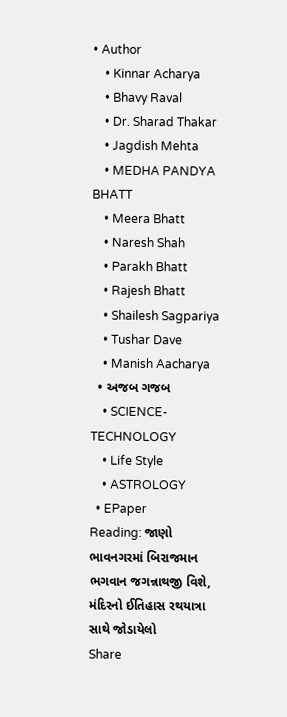• Author
    • Kinnar Acharya
    • Bhavy Raval
    • Dr. Sharad Thakar
    • Jagdish Mehta
    • MEDHA PANDYA BHATT
    • Meera Bhatt
    • Naresh Shah
    • Parakh Bhatt
    • Rajesh Bhatt
    • Shailesh Sagpariya
    • Tushar Dave
    • Manish Aacharya
  • અજબ ગજબ
    • SCIENCE-TECHNOLOGY
    • Life Style
    • ASTROLOGY
  • EPaper
Reading: જાણો ભાવનગરમાં બિરાજમાન ભગવાન જગન્નાથજી વિશે, મંદિરનો ઈતિહાસ રથયાત્રા સાથે જોડાયેલો
Share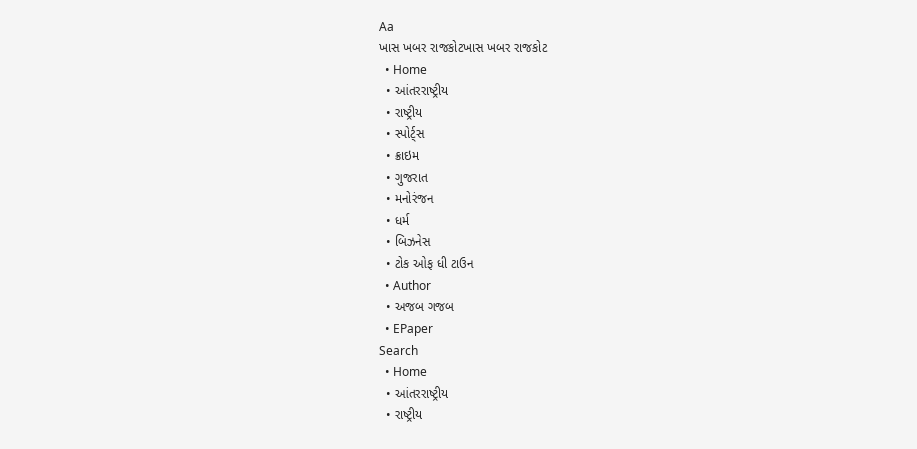Aa
ખાસ ખબર રાજકોટખાસ ખબર રાજકોટ
  • Home
  • આંતરરાષ્ટ્રીય
  • રાષ્ટ્રીય
  • સ્પોર્ટ્સ
  • ક્રાઇમ
  • ગુજરાત
  • મનોરંજન
  • ધર્મ
  • બિઝનેસ
  • ટોક ઓફ ધી ટાઉન
  • Author
  • અજબ ગજબ
  • EPaper
Search
  • Home
  • આંતરરાષ્ટ્રીય
  • રાષ્ટ્રીય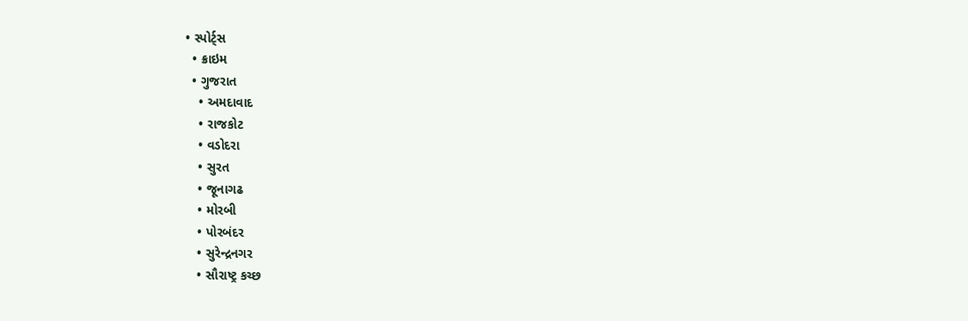• સ્પોર્ટ્સ
  • ક્રાઇમ
  • ગુજરાત
    • અમદાવાદ
    • રાજકોટ
    • વડોદરા
    • સુરત
    • જૂનાગઢ
    • મોરબી
    • પોરબંદર
    • સુરેન્દ્રનગર
    • સૌરાષ્ટ્ર કચ્છ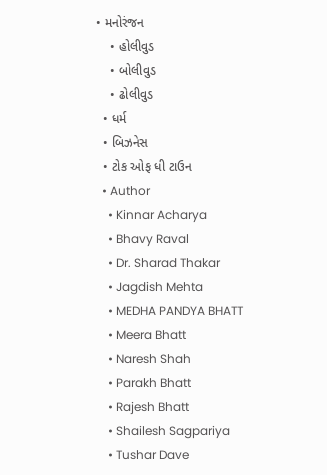• મનોરંજન
    • હોલીવુડ
    • બોલીવુડ
    • ઢોલીવુડ
  • ધર્મ
  • બિઝનેસ
  • ટોક ઓફ ધી ટાઉન
  • Author
    • Kinnar Acharya
    • Bhavy Raval
    • Dr. Sharad Thakar
    • Jagdish Mehta
    • MEDHA PANDYA BHATT
    • Meera Bhatt
    • Naresh Shah
    • Parakh Bhatt
    • Rajesh Bhatt
    • Shailesh Sagpariya
    • Tushar Dave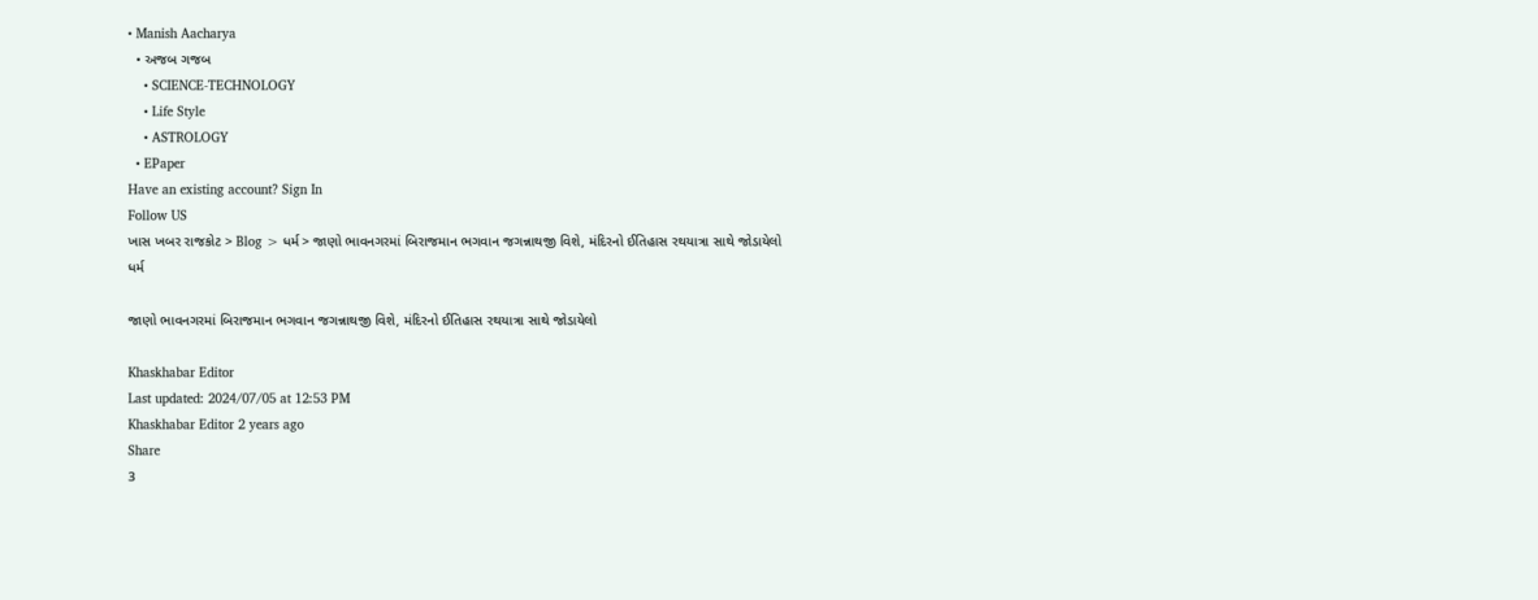• Manish Aacharya
  • અજબ ગજબ
    • SCIENCE-TECHNOLOGY
    • Life Style
    • ASTROLOGY
  • EPaper
Have an existing account? Sign In
Follow US
ખાસ ખબર રાજકોટ > Blog > ધર્મ > જાણો ભાવનગરમાં બિરાજમાન ભગવાન જગન્નાથજી વિશે, મંદિરનો ઈતિહાસ રથયાત્રા સાથે જોડાયેલો
ધર્મ

જાણો ભાવનગરમાં બિરાજમાન ભગવાન જગન્નાથજી વિશે, મંદિરનો ઈતિહાસ રથયાત્રા સાથે જોડાયેલો

Khaskhabar Editor
Last updated: 2024/07/05 at 12:53 PM
Khaskhabar Editor 2 years ago
Share
3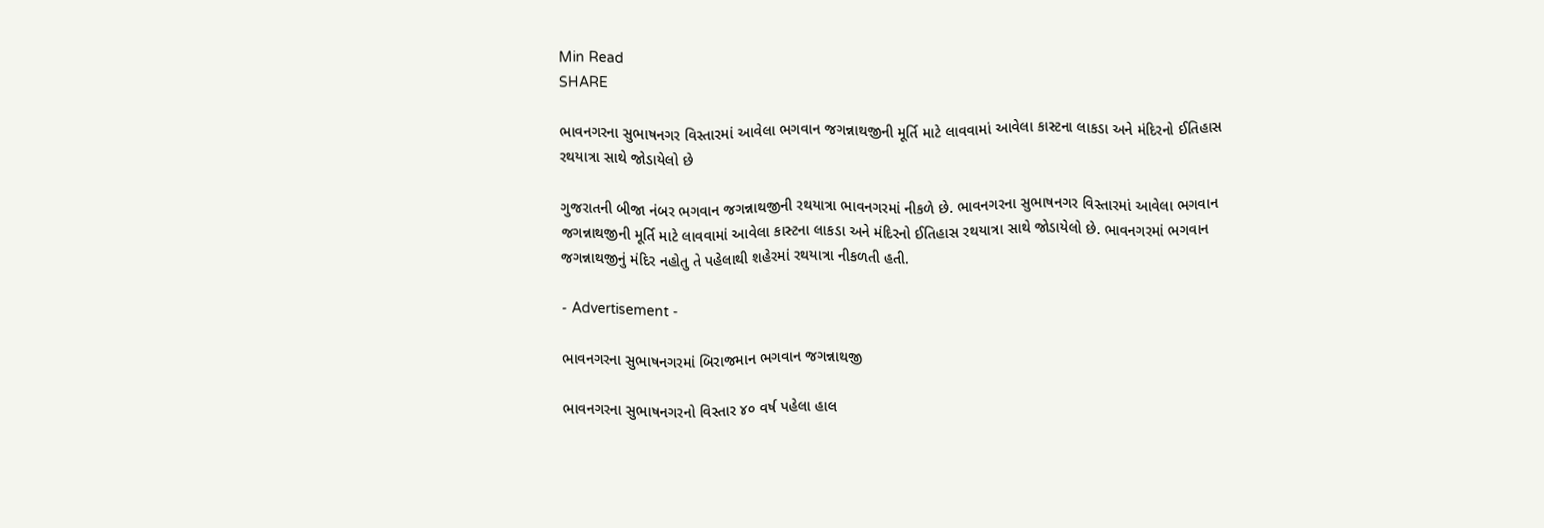Min Read
SHARE

ભાવનગરના સુભાષનગર વિસ્તારમાં આવેલા ભગવાન જગન્નાથજીની મૂર્તિ માટે લાવવામાં આવેલા કાસ્ટના લાકડા અને મંદિરનો ઈતિહાસ રથયાત્રા સાથે જોડાયેલો છે

ગુજરાતની બીજા નંબર ભગવાન જગન્નાથજીની રથયાત્રા ભાવનગરમાં નીકળે છે. ભાવનગરના સુભાષનગર વિસ્તારમાં આવેલા ભગવાન જગન્નાથજીની મૂર્તિ માટે લાવવામાં આવેલા કાસ્ટના લાકડા અને મંદિરનો ઈતિહાસ રથયાત્રા સાથે જોડાયેલો છે. ભાવનગરમાં ભગવાન જગન્નાથજીનું મંદિર નહોતુ તે પહેલાથી શહેરમાં રથયાત્રા નીકળતી હતી.

- Advertisement -

ભાવનગરના સુભાષનગરમાં બિરાજમાન ભગવાન જગન્નાથજી

ભાવનગરના સુભાષનગરનો વિસ્તાર ૪૦ વર્ષ પહેલા હાલ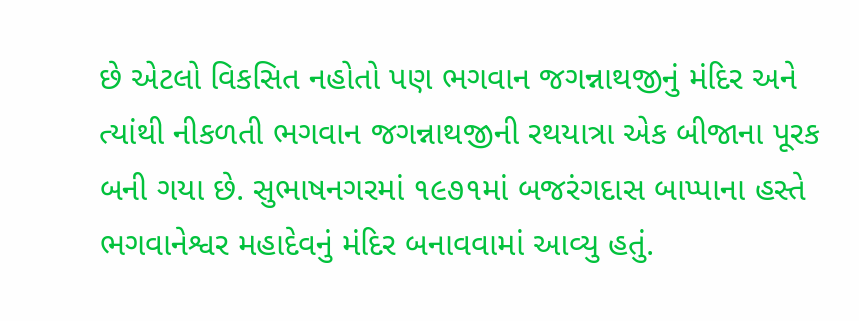છે એટલો વિકસિત નહોતો પણ ભગવાન જગન્નાથજીનું મંદિર અને ત્યાંથી નીકળતી ભગવાન જગન્નાથજીની રથયાત્રા એક બીજાના પૂરક બની ગયા છે. સુભાષનગરમાં ૧૯૭૧માં બજરંગદાસ બાપ્પાના હસ્તે ભગવાનેશ્વર મહાદેવનું મંદિર બનાવવામાં આવ્યુ હતું.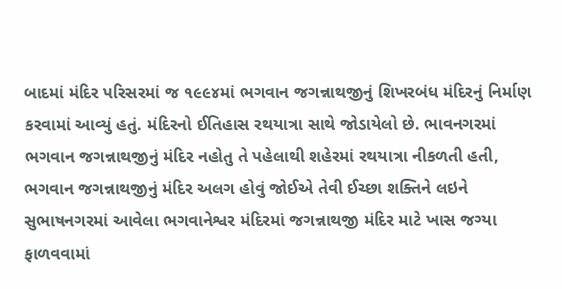બાદમાં મંદિર પરિસરમાં જ ૧૯૯૪માં ભગવાન જગન્નાથજીનું શિખરબંધ મંદિરનું નિર્માણ કરવામાં આવ્યું હતું. મંદિરનો ઈતિહાસ રથયાત્રા સાથે જોડાયેલો છે. ભાવનગરમાં ભગવાન જગન્નાથજીનું મંદિર નહોતુ તે પહેલાથી શહેરમાં રથયાત્રા નીકળતી હતી, ભગવાન જગન્નાથજીનું મંદિર અલગ હોવું જોઈએ તેવી ઈચ્છા શક્તિને લઇને સુભાષનગરમાં આવેલા ભગવાનેશ્વર મંદિરમાં જગન્નાથજી મંદિર માટે ખાસ જગ્યા ફાળવવામાં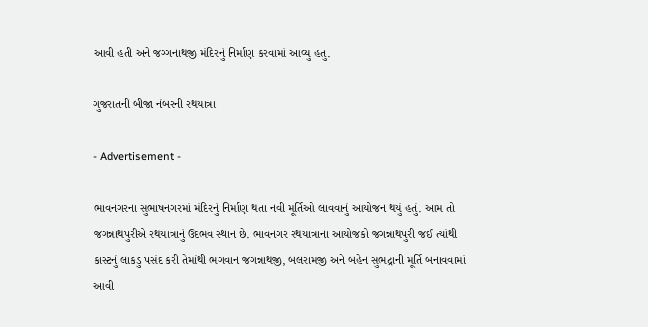આવી હતી અને જગ્ગનાથજી મંદિરનું નિર્માણ કરવામાં આવ્યુ હતુ.

ગુજરાતની બીજા નંબરની રથયાત્રા

- Advertisement -

ભાવનગરના સુભાષનગરમાં મંદિરનું નિર્માણ થતા નવી મૂર્તિઓ લાવવાનું આયોજન થયું હતું. આમ તો જગન્નાથપુરીએ રથયાત્રાનું ઉદભવ સ્થાન છે. ભાવનગર રથયાત્રાના આયોજકો જગન્નાથપુરી જઈ ત્યાંથી કાસ્ટનું લાકડુ પસંદ કરી તેમાંથી ભગવાન જગન્નાથજી, બલરામજી અને બહેન સુભદ્રાની મૂર્તિ બનાવવામાં આવી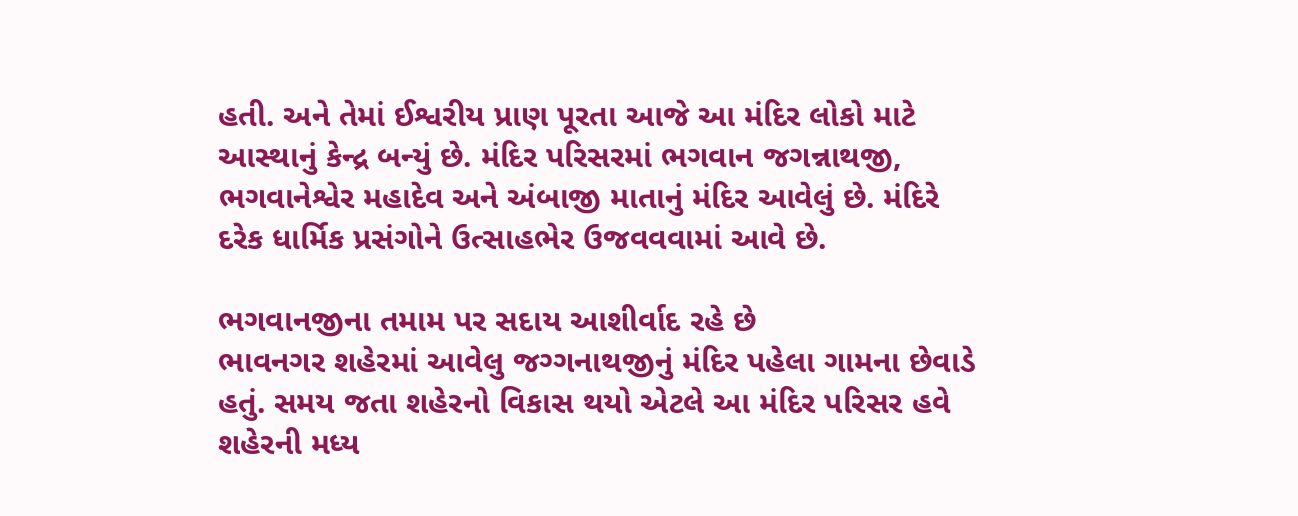હતી. અને તેમાં ઈશ્વરીય પ્રાણ પૂરતા આજે આ મંદિર લોકો માટે આસ્થાનું કેન્દ્ર બન્યું છે. મંદિર પરિસરમાં ભગવાન જગન્નાથજી, ભગવાનેશ્વેર મહાદેવ અને અંબાજી માતાનું મંદિર આવેલું છે. મંદિરે દરેક ધાર્મિક પ્રસંગોને ઉત્સાહભેર ઉજવવવામાં આવે છે.

ભગવાનજીના તમામ પર સદાય આશીર્વાદ રહે છે
ભાવનગર શહેરમાં આવેલુ જગ્ગનાથજીનું મંદિર પહેલા ગામના છેવાડે હતું. સમય જતા શહેરનો વિકાસ થયો એટલે આ મંદિર પરિસર હવે શહેરની મધ્ય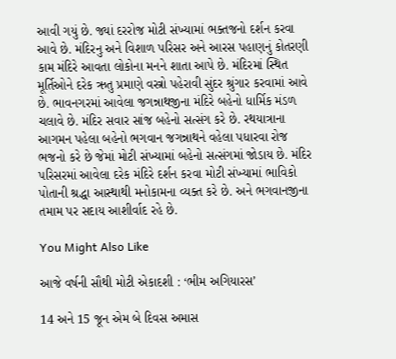આવી ગયું છે. જ્યાં દરરોજ મોટી સંખ્યામાં ભક્તજનો દર્શન કરવા આવે છે. મંદિરનુ અને વિશાળ પરિસર અને આરસ પહાણનું કોતરણી કામ મંદિરે આવતા લોકોના મનને શાતા આપે છે. મંદિરમાં સ્થિત મૂર્તિઓને દરેક ઋતુ પ્રમાણે વસ્ત્રો પહેરાવી સુંદર શ્રુંગાર કરવામાં આવે છે. ભાવનગરમાં આવેલા જગન્નાથજીના મંદિરે બહેનો ધાર્મિક મંડળ ચલાવે છે. મંદિર સવાર સાંજ બહેનો સત્સંગ કરે છે. રથયાત્રાના આગમન પહેલા બહેનો ભગવાન જગન્નાથને વહેલા પધારવા રોજ ભજનો કરે છે જેમાં મોટી સંખ્યામાં બહેનો સત્સંગમાં જોડાય છે. મંદિર પરિસરમાં આવેલા દરેક મંદિરે દર્શન કરવા મોટી સંખ્યામાં ભાવિકો પોતાની શ્રદ્ધા આસ્થાથી મનોકામના વ્યક્ત કરે છે. અને ભગવાનજીના તમામ પર સદાય આશીર્વાદ રહે છે.

You Might Also Like

આજે વર્ષની સૌથી મોટી એકાદશી : ‘ભીમ અગિયારસ’

14 અને 15 જૂન એમ બે દિવસ અમાસ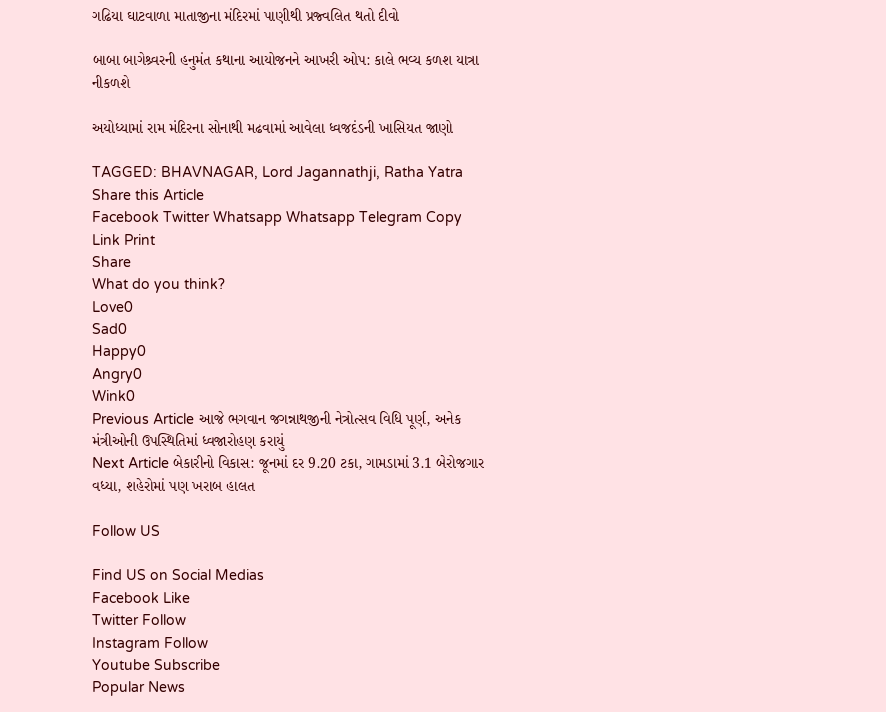ગઢિયા ઘાટવાળા માતાજીના મંદિરમાં પાણીથી પ્રજ્વલિત થતો દીવો

બાબા બાગેશ્ર્વરની હનુમંત કથાના આયોજનને આખરી ઓપ: કાલે ભવ્ય કળશ યાત્રા નીકળશે

અયોધ્યામાં રામ મંદિરના સોનાથી મઢવામાં આવેલા ધ્વજદંડની ખાસિયત જાણો

TAGGED: BHAVNAGAR, Lord Jagannathji, Ratha Yatra
Share this Article
Facebook Twitter Whatsapp Whatsapp Telegram Copy Link Print
Share
What do you think?
Love0
Sad0
Happy0
Angry0
Wink0
Previous Article આજે ભગવાન જગન્નાથજીની નેત્રોત્સવ વિધિ પૂર્ણ, અનેક મંત્રીઓની ઉપસ્થિતિમાં ધ્વજારોહણ કરાયું
Next Article બેકારીનો વિકાસ: જૂનમાં દર 9.20 ટકા, ગામડામાં 3.1 બેરોજગાર વધ્યા, શહેરોમાં પણ ખરાબ હાલત

Follow US

Find US on Social Medias
Facebook Like
Twitter Follow
Instagram Follow
Youtube Subscribe
Popular News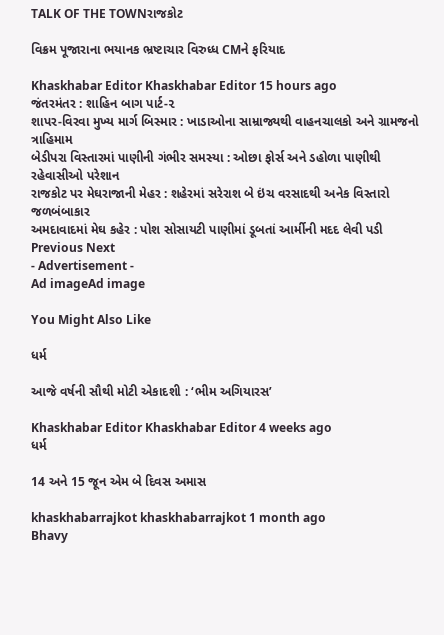TALK OF THE TOWNરાજકોટ

વિક્રમ પૂજારાના ભયાનક ભ્રષ્ટાચાર વિરુધ્ધ CMને ફરિયાદ

Khaskhabar Editor Khaskhabar Editor 15 hours ago
જંતરમંતર : શાહિન બાગ પાર્ટ-૨
શાપર-વિરવા મુખ્ય માર્ગ બિસ્માર : ખાડાઓના સામ્રાજ્યથી વાહનચાલકો અને ગ્રામજનો ત્રાહિમામ
બેડીપરા વિસ્તારમાં પાણીની ગંભીર સમસ્યા : ઓછા ફોર્સ અને ડહોળા પાણીથી રહેવાસીઓ પરેશાન
રાજકોટ પર મેઘરાજાની મેહર : શહેરમાં સરેરાશ બે ઇંચ વરસાદથી અનેક વિસ્તારો જળબંબાકાર
અમદાવાદમાં મેઘ કહેર : પોશ સોસાયટી પાણીમાં ડૂબતાં આર્મીની મદદ લેવી પડી
Previous Next
- Advertisement -
Ad imageAd image

You Might Also Like

ધર્મ

આજે વર્ષની સૌથી મોટી એકાદશી : ‘ભીમ અગિયારસ’

Khaskhabar Editor Khaskhabar Editor 4 weeks ago
ધર્મ

14 અને 15 જૂન એમ બે દિવસ અમાસ

khaskhabarrajkot khaskhabarrajkot 1 month ago
Bhavy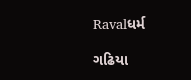Ravalધર્મ

ગઢિયા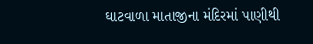ઘાટવાળા માતાજીના મંદિરમાં પાણીથી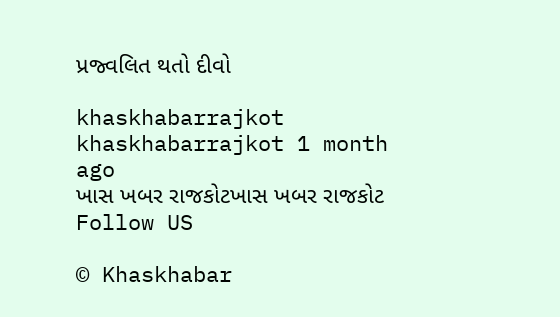પ્રજ્વલિત થતો દીવો

khaskhabarrajkot khaskhabarrajkot 1 month ago
ખાસ ખબર રાજકોટખાસ ખબર રાજકોટ
Follow US

© Khaskhabar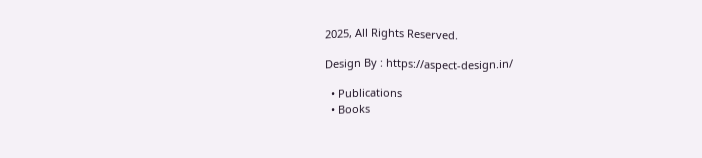2025, All Rights Reserved.

Design By : https://aspect-design.in/

  • Publications
  • Books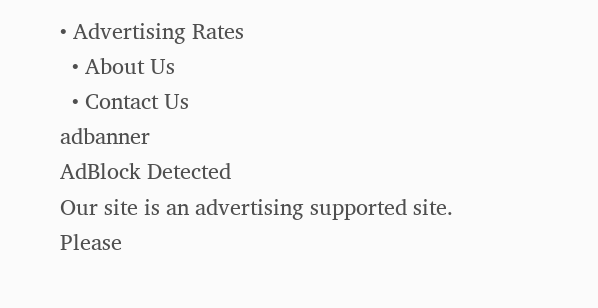• Advertising Rates
  • About Us
  • Contact Us
adbanner
AdBlock Detected
Our site is an advertising supported site. Please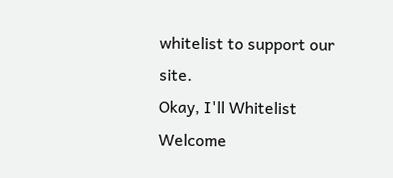whitelist to support our site.
Okay, I'll Whitelist
Welcome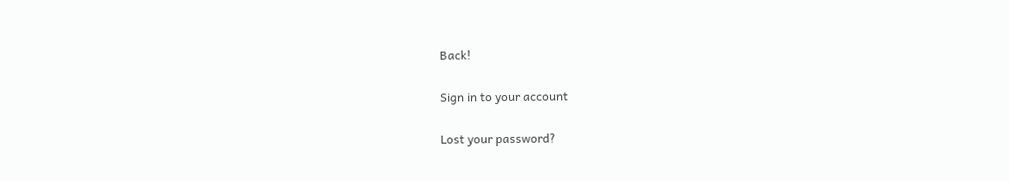Back!

Sign in to your account

Lost your password?